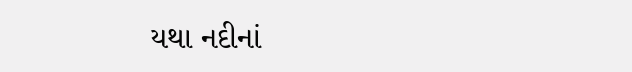યથા નદીનાં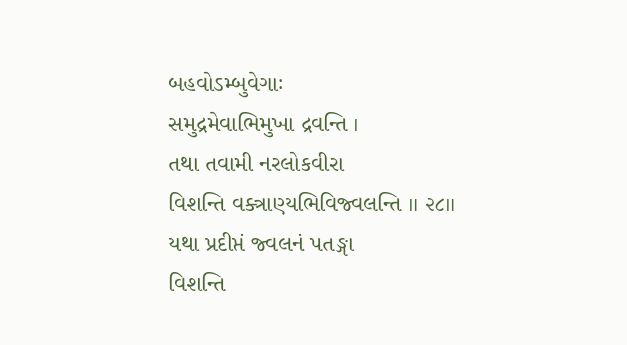બહવોઽમ્બુવેગાઃ
સમુદ્રમેવાભિમુખા દ્રવન્તિ ।
તથા તવામી નરલોકવીરા
વિશન્તિ વક્ત્રાણ્યભિવિજ્વલન્તિ ॥ ૨૮॥
યથા પ્રદીપ્તં જ્વલનં પતઙ્ગા
વિશન્તિ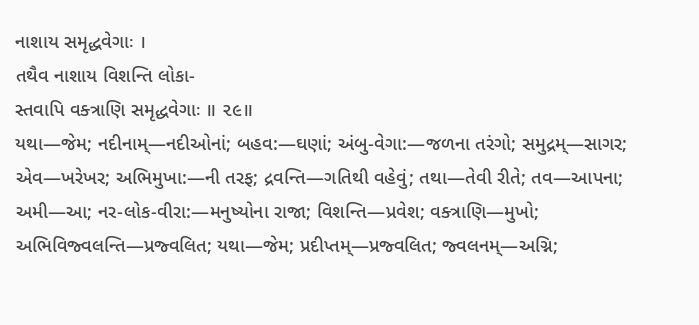નાશાય સમૃદ્ધવેગાઃ ।
તથૈવ નાશાય વિશન્તિ લોકા-
સ્તવાપિ વક્ત્રાણિ સમૃદ્ધવેગાઃ ॥ ૨૯॥
યથા—જેમ; નદીનામ્—નદીઓનાં; બહવ:—ઘણાં; અંબુ-વેગા:—જળના તરંગો; સમુદ્રમ્—સાગર; એવ—ખરેખર; અભિમુખા:—ની તરફ; દ્રવન્તિ—ગતિથી વહેવું; તથા—તેવી રીતે; તવ—આપના; અમી—આ; નર-લોક-વીરા:—મનુષ્યોના રાજા; વિશન્તિ—પ્રવેશ; વક્ત્રાણિ—મુખો; અભિવિજ્વલન્તિ—પ્રજ્વલિત; યથા—જેમ; પ્રદીપ્તમ્—પ્રજ્વલિત; જ્વલનમ્—અગ્નિ;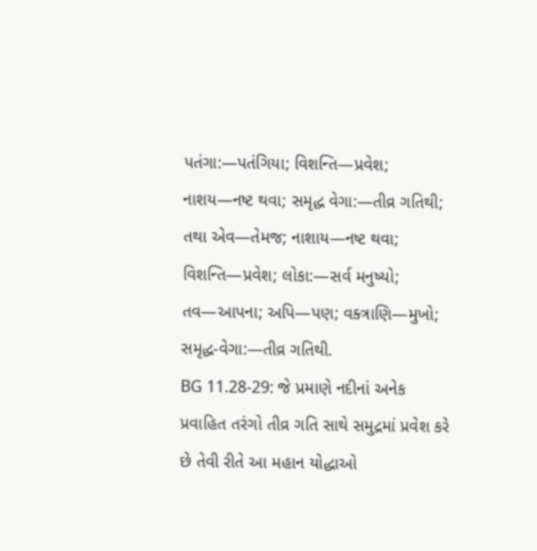પતંગા:—પતંગિયા; વિશન્તિ—પ્રવેશ; નાશય—નષ્ટ થવા; સમૃદ્ધ વેગા:—તીવ્ર ગતિથી; તથા એવ—તેમજ; નાશાય—નષ્ટ થવા; વિશન્તિ—પ્રવેશ; લોકા:—સર્વ મનુષ્યો; તવ—આપના; અપિ—પણ; વક્ત્રાણિ—મુખો; સમૃદ્ધ-વેગા:—તીવ્ર ગતિથી.
BG 11.28-29: જે પ્રમાણે નદીનાં અનેક પ્રવાહિત તરંગો તીવ્ર ગતિ સાથે સમુદ્રમાં પ્રવેશ કરે છે તેવી રીતે આ મહાન યોદ્ધાઓ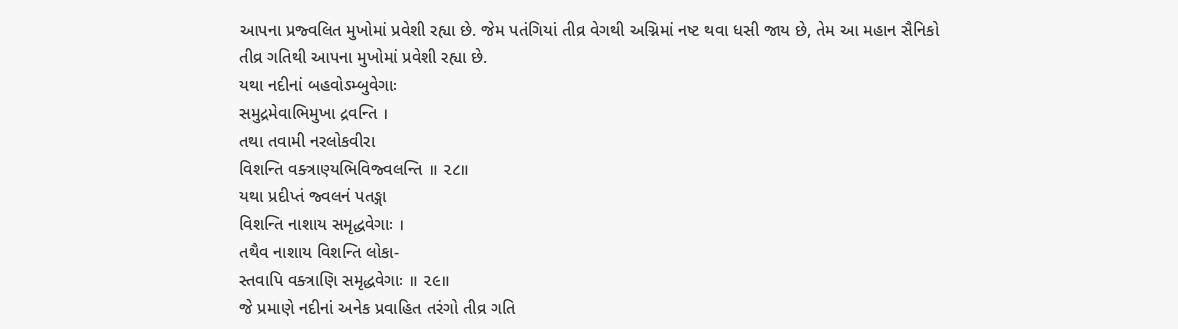આપના પ્રજ્વલિત મુખોમાં પ્રવેશી રહ્યા છે. જેમ પતંગિયાં તીવ્ર વેગથી અગ્નિમાં નષ્ટ થવા ધસી જાય છે, તેમ આ મહાન સૈનિકો તીવ્ર ગતિથી આપના મુખોમાં પ્રવેશી રહ્યા છે.
યથા નદીનાં બહવોઽમ્બુવેગાઃ
સમુદ્રમેવાભિમુખા દ્રવન્તિ ।
તથા તવામી નરલોકવીરા
વિશન્તિ વક્ત્રાણ્યભિવિજ્વલન્તિ ॥ ૨૮॥
યથા પ્રદીપ્તં જ્વલનં પતઙ્ગા
વિશન્તિ નાશાય સમૃદ્ધવેગાઃ ।
તથૈવ નાશાય વિશન્તિ લોકા-
સ્તવાપિ વક્ત્રાણિ સમૃદ્ધવેગાઃ ॥ ૨૯॥
જે પ્રમાણે નદીનાં અનેક પ્રવાહિત તરંગો તીવ્ર ગતિ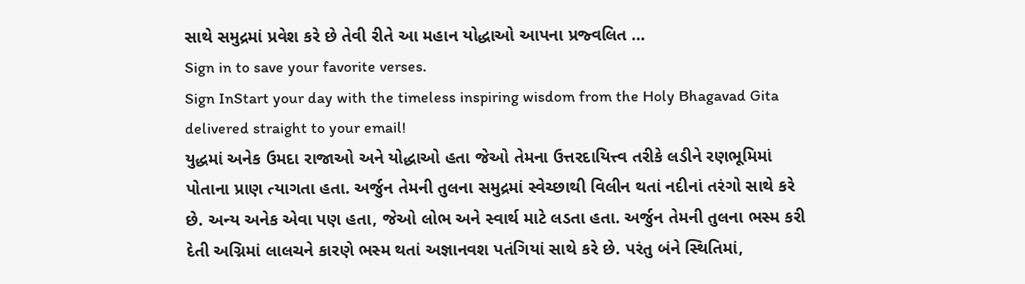સાથે સમુદ્રમાં પ્રવેશ કરે છે તેવી રીતે આ મહાન યોદ્ધાઓ આપના પ્રજ્વલિત …
Sign in to save your favorite verses.
Sign InStart your day with the timeless inspiring wisdom from the Holy Bhagavad Gita delivered straight to your email!
યુદ્ધમાં અનેક ઉમદા રાજાઓ અને યોદ્ધાઓ હતા જેઓ તેમના ઉત્તરદાયિત્ત્વ તરીકે લડીને રણભૂમિમાં પોતાના પ્રાણ ત્યાગતા હતા. અર્જુન તેમની તુલના સમુદ્રમાં સ્વેચ્છાથી વિલીન થતાં નદીનાં તરંગો સાથે કરે છે. અન્ય અનેક એવા પણ હતા, જેઓ લોભ અને સ્વાર્થ માટે લડતા હતા. અર્જુન તેમની તુલના ભસ્મ કરી દેતી અગ્નિમાં લાલચને કારણે ભસ્મ થતાં અજ્ઞાનવશ પતંગિયાં સાથે કરે છે. પરંતુ બંને સ્થિતિમાં,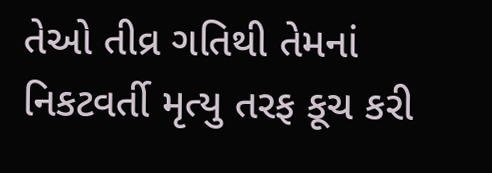તેઓ તીવ્ર ગતિથી તેમનાં નિકટવર્તી મૃત્યુ તરફ કૂચ કરી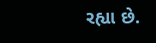રહ્યા છે.